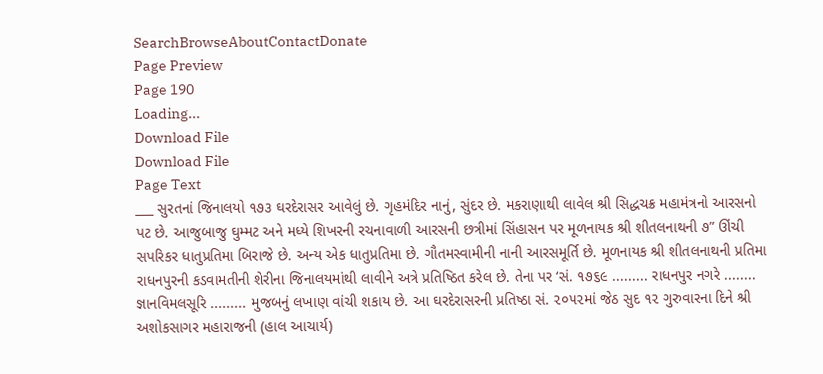SearchBrowseAboutContactDonate
Page Preview
Page 190
Loading...
Download File
Download File
Page Text
___ સુરતનાં જિનાલયો ૧૭૩ ઘરદેરાસર આવેલું છે. ગૃહમંદિર નાનું, સુંદર છે. મકરાણાથી લાવેલ શ્રી સિદ્ધચક્ર મહામંત્રનો આરસનો પટ છે. આજુબાજુ ઘુમ્મટ અને મધ્યે શિખરની રચનાવાળી આરસની છત્રીમાં સિંહાસન પર મૂળનાયક શ્રી શીતલનાથની ૭” ઊંચી સપરિકર ધાતુપ્રતિમા બિરાજે છે. અન્ય એક ધાતુપ્રતિમા છે. ગૌતમસ્વામીની નાની આરસમૂર્તિ છે. મૂળનાયક શ્રી શીતલનાથની પ્રતિમા રાધનપુરની કડવામતીની શેરીના જિનાલયમાંથી લાવીને અત્રે પ્રતિષ્ઠિત કરેલ છે. તેના પર ‘સં. ૧૭૬૯ ......... રાધનપુર નગરે ........ જ્ઞાનવિમલસૂરિ ......... મુજબનું લખાણ વાંચી શકાય છે. આ ઘરદેરાસરની પ્રતિષ્ઠા સં. ૨૦૫૨માં જેઠ સુદ ૧૨ ગુરુવારના દિને શ્રી અશોકસાગર મહારાજની (હાલ આચાર્ય)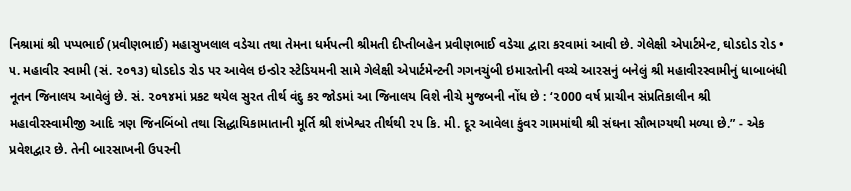નિશ્રામાં શ્રી પપ્પભાઈ (પ્રવીણભાઈ) મહાસુખલાલ વડેચા તથા તેમના ધર્મપત્ની શ્રીમતી દીપ્તીબહેન પ્રવીણભાઈ વડેચા દ્વારા કરવામાં આવી છે. ગેલેક્ષી એપાર્ટમેન્ટ, ઘોડદોડ રોડ • ૫. મહાવીર સ્વામી (સં. ૨૦૧૩) ઘોડદોડ રોડ પર આવેલ ઇન્ડોર સ્ટેડિયમની સામે ગેલેક્ષી એપાર્ટમેન્ટની ગગનચુંબી ઇમારતોની વચ્ચે આરસનું બનેલું શ્રી મહાવીરસ્વામીનું ધાબાબંધી નૂતન જિનાલય આવેલું છે. સં. ૨૦૧૪માં પ્રકટ થયેલ સુરત તીર્થ વંદુ કર જોડમાં આ જિનાલય વિશે નીચે મુજબની નોંધ છે : ‘૨000 વર્ષ પ્રાચીન સંપ્રતિકાલીન શ્રી મહાવીરસ્વામીજી આદિ ત્રણ જિનબિંબો તથા સિદ્ધાયિકામાતાની મૂર્તિ શ્રી શંખેશ્વર તીર્થથી ૨૫ કિ. મી. દૂર આવેલા કુંવર ગામમાંથી શ્રી સંઘના સૌભાગ્યથી મળ્યા છે.” - એક પ્રવેશદ્વાર છે. તેની બારસાખની ઉપરની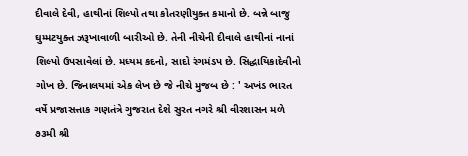દીવાલે દેવી, હાથીનાં શિલ્પો તથા કોતરણીયુક્ત કમાનો છે. બન્ને બાજુ ઘુમ્મટયુક્ત ઝરૂખાવાળી બારીઓ છે. તેની નીચેની દીવાલે હાથીનાં નાનાં શિલ્પો ઉપસાવેલાં છે. મધ્યમ કદનો, સાદો રંગમંડપ છે. સિદ્ધાયિકાદેવીનો ગોખ છે. જિનાલયમાં એક લેખ છે જે નીચે મુજબ છે : ' અખંડ ભારત વર્ષે પ્રજાસત્તાક ગણતંત્રે ગુજરાત દેશે સુરત નગરે શ્રી વીરશાસન મળે ૭૩મી શ્રી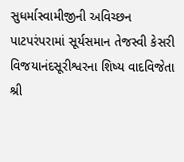સુધર્માસ્વામીજીની અવિચ્છન પાટપરંપરામાં સૂર્યસમાન તેજસ્વી કેસરી વિજયાનંદસૂરીશ્વરના શિષ્ય વાદવિજેતા શ્રી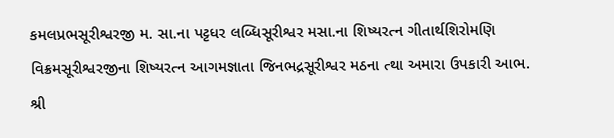કમલપ્રભસૂરીશ્વરજી મ. સા.ના પટ્ટધર લબ્ધિસૂરીશ્વર મસા.ના શિષ્યરત્ન ગીતાર્થશિરોમણિ વિક્રમસૂરીશ્વરજીના શિષ્યરત્ન આગમજ્ઞાતા જિનભદ્રસૂરીશ્વર મઠના ત્થા અમારા ઉપકારી આભ. શ્રી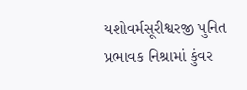યશોવર્મસૂરીશ્વરજી પુનિત પ્રભાવક નિશ્રામાં કુંવર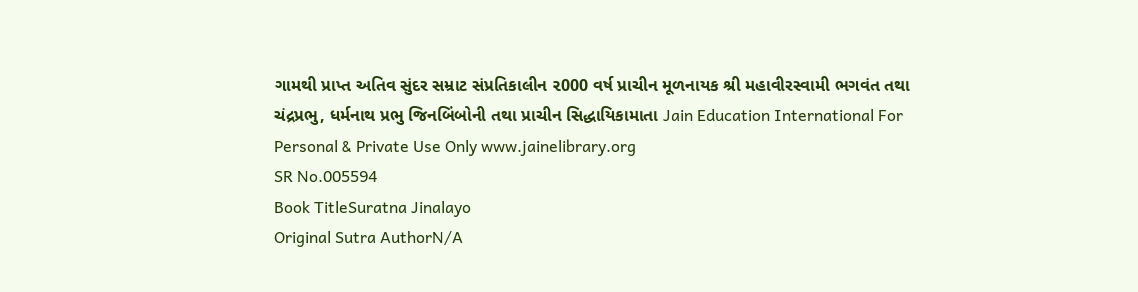ગામથી પ્રાપ્ત અતિવ સુંદર સમ્રાટ સંપ્રતિકાલીન ૨000 વર્ષ પ્રાચીન મૂળનાયક શ્રી મહાવીરસ્વામી ભગવંત તથા ચંદ્રપ્રભુ, ધર્મનાથ પ્રભુ જિનબિંબોની તથા પ્રાચીન સિદ્ધાયિકામાતા Jain Education International For Personal & Private Use Only www.jainelibrary.org
SR No.005594
Book TitleSuratna Jinalayo
Original Sutra AuthorN/A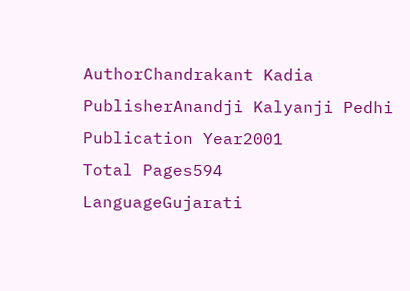AuthorChandrakant Kadia
PublisherAnandji Kalyanji Pedhi
Publication Year2001
Total Pages594
LanguageGujarati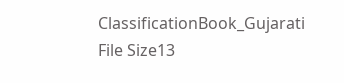ClassificationBook_Gujarati
File Size13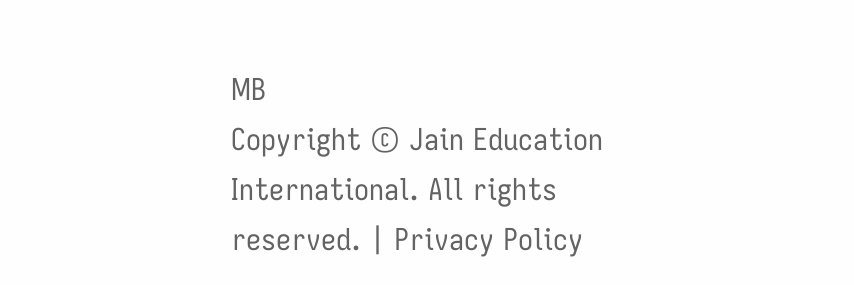MB
Copyright © Jain Education International. All rights reserved. | Privacy Policy